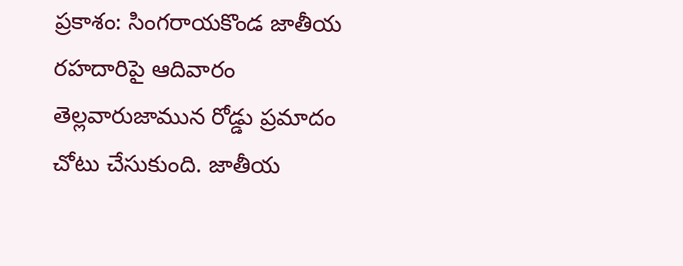ప్రకాశం: సింగరాయకొండ జాతీయ రహదారిపై ఆదివారం తెల్లవారుజామున రోడ్డు ప్రమాదం చోటు చేసుకుంది. జాతీయ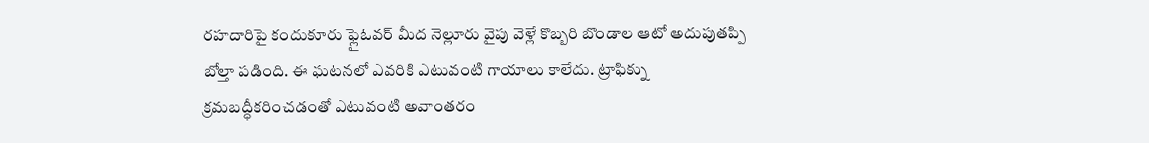రహదారిపై కందుకూరు ఫ్లైఓవర్ మీద నెల్లూరు వైపు వెళ్లే కొబ్బరి బొండాల ఆటో అదుపుతప్పి బోల్తా పడింది. ఈ ఘటనలో ఎవరికి ఎటువంటి గాయాలు కాలేదు. ట్రాఫిక్ను క్రమబద్ధీకరించడంతో ఎటువంటి అవాంతరం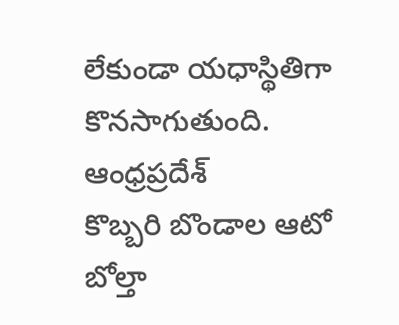లేకుండా యధాస్థితిగా కొనసాగుతుంది.
ఆంధ్రప్రదేశ్
కొబ్బరి బొండాల ఆటో బోల్తా